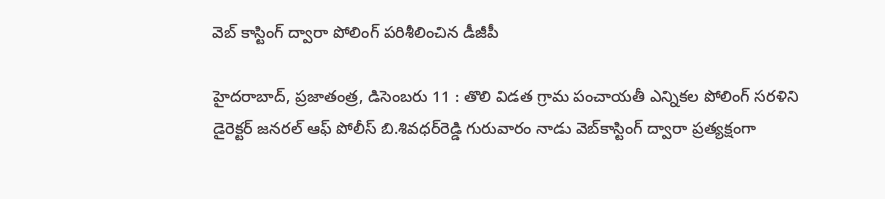వెబ్‌ కాస్టింగ్ ద్వారా పోలింగ్ ప‌రిశీలించిన డీజీపీ

హైదరాబాద్‌, ప్ర‌జాతంత్ర‌, డిసెంబరు 11 : తొలి విడత గ్రామ పంచాయతీ ఎన్నికల పోలింగ్‌ సరళిని డైరెక్టర్‌ జనరల్‌ ఆఫ్‌ పోలీస్‌ బి.శివధర్‌రెడ్డి గురువారం నాడు వెబ్‌కాస్టింగ్‌ ద్వారా ప్రత్యక్షంగా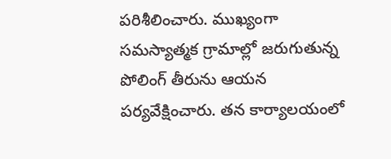పరిశీలించారు. ముఖ్యంగా సమస్యాత్మక గ్రామాల్లో జరుగుతున్న పోలింగ్‌ తీరును ఆయ‌న‌ పర్యవేక్షించారు. తన కార్యాలయంలో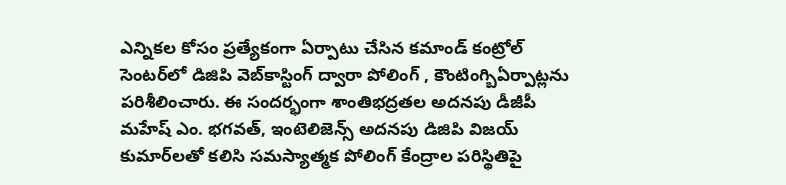ఎన్నికల కోసం ప్రత్యేకంగా ఏర్పాటు చేసిన కమాండ్‌ కంట్రోల్‌ సెంటర్‌లో డిజిపి వెబ్‌కాస్టింగ్‌ ద్వారా పోలింగ్ , కౌంటింగ్బిఏర్పాట్లను పరిశీలించారు. ఈ సందర్భంగా శాంతిభద్రతల అదనపు డీజీపీ మహేష్‌ ఎం. భగవత్‌, ఇంటెలిజెన్స్‌ అదనపు డిజిపి విజయ్‌ కుమార్‌లతో కలిసి సమస్యాత్మక పోలింగ్‌ కేంద్రాల పరిస్థితిపై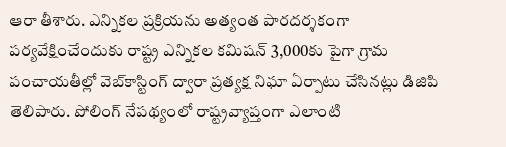ఆరా తీశారు. ఎన్నికల ప్రక్రియను అత్యంత పారదర్శకంగా పర్యవేక్షించేందుకు రాష్ట్ర ఎన్నికల కమిషన్‌ 3,000కు పైగా గ్రామ పంచాయతీల్లో వెబ్‌కాస్టింగ్‌ ద్వారా ప్రత్యక్ష నిఘా ఏర్పాటు చేసినట్లు డిజిపి తెలిపారు. పోలింగ్‌ నేపథ్యంలో రాష్ట్రవ్యాప్తంగా ఎలాంటి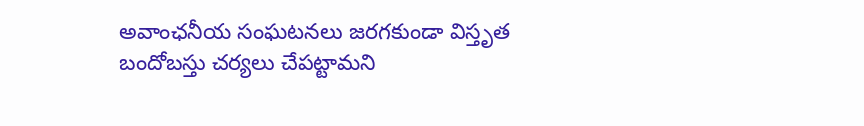అవాంఛనీయ సంఘటనలు జరగకుండా విస్తృత బందోబస్తు చర్యలు చేపట్టామని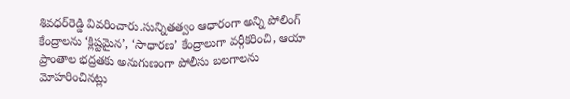శివధర్‌రెడ్డి వివరించారు.సున్నితత్వం ఆధారంగా అన్ని పోలింగ్‌ కేంద్రాలను ‘క్లిష్టమైన’, ‘సాధారణ’ కేంద్రాలుగా వర్గీకరించి, ఆయా ప్రాంతాల భద్రతకు అనుగుణంగా పోలీసు బలగాలను మోహరించినట్లు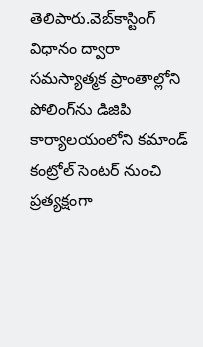తెలిపారు.వెబ్‌కాస్టింగ్‌ విధానం ద్వారా సమస్యాత్మక ప్రాంతాల్లోని పోలింగ్‌ను డిజిపి కార్యాలయంలోని కమాండ్‌ కంట్రోల్‌ సెంటర్‌ నుంచి ప్రత్యక్షంగా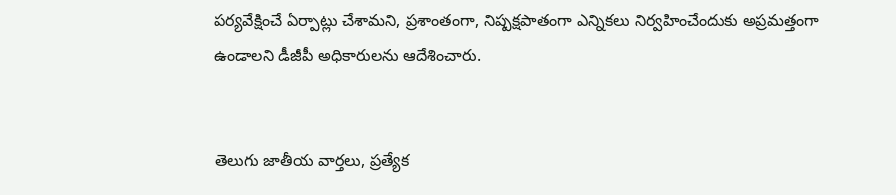పర్యవేక్షించే ఏర్పాట్లు చేశామని, ప్రశాంతంగా, నిష్పక్షపాతంగా ఎన్నికలు నిర్వహించేందుకు అప్రమత్తంగా ఉండాలని డీజీపీ అధికారులను ఆదేశించారు.


తెలుగు జాతీయ వార్తలు, ప్రత్యేక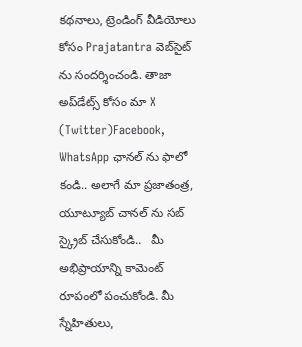కథనాలు, ట్రెండింగ్ వీడియోలు కోసం Prajatantra వెబ్‌సైట్ ను సందర్శించండి. తాజా అప్‌డేట్స్ కోసం మా X (Twitter)Facebook, WhatsApp ఛానల్ ను ఫాలో కండి.. అలాగే మా ప్రజాతంత్ర, యూట్యూబ్ చానల్ ను సబ్ స్క్రైబ్ చేసుకోండి..   మీ అభిప్రాయాన్ని కామెంట్ రూపంలో పంచుకోండి. మీ స్నేహితులు,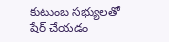కుటుంబ సభ్యులతో షేర్ చేయడం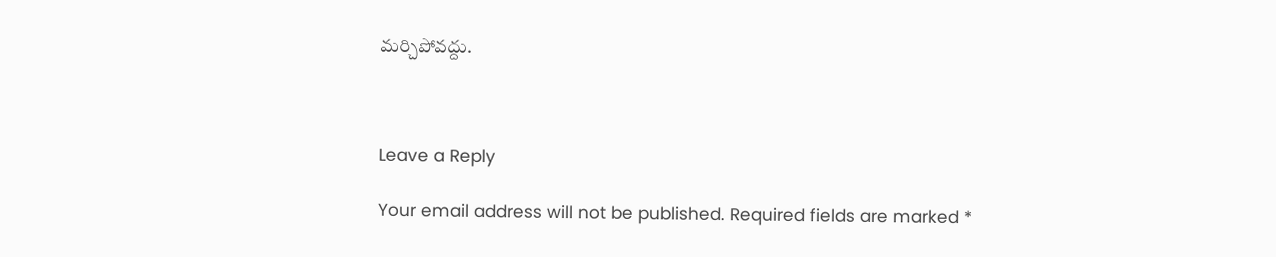మర్చిపోవద్దు.



Leave a Reply

Your email address will not be published. Required fields are marked *